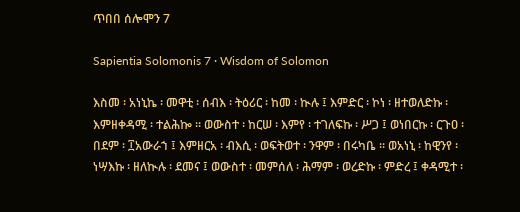ጥበበ ሰሎሞን 7

Sapientia Solomonis 7 · Wisdom of Solomon

እስመ ፡ አነኒኬ ፡ መዋቲ ፡ ሰብእ ፡ ትዕሪር ፡ ከመ ፡ ኲሉ ፤ እምድር ፡ ኮነ ፡ ዘተወለድኩ ፡ እምዘቀዳሚ ፡ ተልሕኰ ። ወውስተ ፡ ከርሠ ፡ እምየ ፡ ተገለፍኩ ፡ ሥጋ ፤ ወነበርኩ ፡ ርጉዐ ፡ በደም ፡ ፲አውራኀ ፤ እምዘርአ ፡ ብእሲ ፡ ወፍትወተ ፡ ንዋም ፡ በሩካቤ ። ወአነኒ ፡ ከዊንየ ፡ ነሣእኩ ፡ ዘለኲሉ ፡ ደመና ፤ ወውስተ ፡ መምሰለ ፡ ሕማም ፡ ወረድኩ ፡ ምድረ ፤ ቀዳሚተ ፡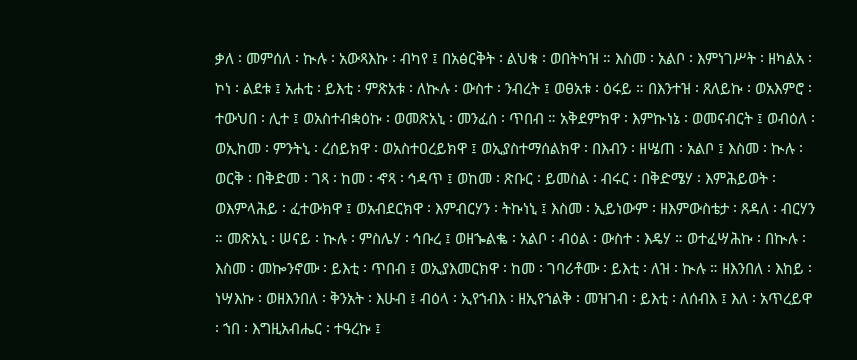ቃለ ፡ መምሰለ ፡ ኲሉ ፡ አውጻእኩ ፡ ብካየ ፤ በአፅርቅት ፡ ልህቁ ፡ ወበትካዝ ። እስመ ፡ አልቦ ፡ እምነገሥት ፡ ዘካልአ ፡ ኮነ ፡ ልደቱ ፤ አሐቲ ፡ ይእቲ ፡ ምጽአቱ ፡ ለኲሉ ፡ ውስተ ፡ ንብረት ፤ ወፀአቱ ፡ ዕሩይ ። በእንተዝ ፡ ጸለይኩ ፡ ወአእምሮ ፡ ተውህበ ፡ ሊተ ፤ ወአስተብቋዕኩ ፡ ወመጽአኒ ፡ መንፈሰ ፡ ጥበብ ። አቅደምክዋ ፡ እምኲነኔ ፡ ወመናብርት ፤ ወብዕለ ፡ ወኢከመ ፡ ምንትኒ ፡ ረሰይክዋ ፡ ወአስተዐረይክዋ ፤ ወኢያስተማሰልክዋ ፡ በእብን ፡ ዘሤጠ ፡ አልቦ ፤ እስመ ፡ ኲሉ ፡ ወርቅ ፡ በቅድመ ፡ ገጻ ፡ ከመ ፡ ኆጻ ፡ ኅዳጥ ፤ ወከመ ፡ ጽቡር ፡ ይመስል ፡ ብሩር ፡ በቅድሜሃ ፡ እምሕይወት ፡ ወእምላሕይ ፡ ፈተውክዋ ፤ ወአብደርክዋ ፡ እምብርሃን ፡ ትኩነኒ ፤ እስመ ፡ ኢይነውም ፡ ዘእምውስቴታ ፡ ጸዳለ ፡ ብርሃን ። መጽአኒ ፡ ሠናይ ፡ ኲሉ ፡ ምስሌሃ ፡ ኅቡረ ፤ ወዘኈልቈ ፡ አልቦ ፡ ብዕል ፡ ውስተ ፡ እዴሃ ። ወተፈሣሕኩ ፡ በኲሉ ፡ እስመ ፡ መኰንኖሙ ፡ ይእቲ ፡ ጥበብ ፤ ወኢያእመርክዋ ፡ ከመ ፡ ገባሪቶሙ ፡ ይእቲ ፡ ለዝ ፡ ኲሉ ። ዘእንበለ ፡ እከይ ፡ ነሣእኩ ፡ ወዘእንበለ ፡ ቅንአት ፡ እሁብ ፤ ብዕላ ፡ ኢየኀብእ ፡ ዘኢየኀልቅ ፡ መዝገብ ፡ ይእቲ ፡ ለሰብእ ፤ እለ ፡ አጥረይዋ ፡ ኀበ ፡ እግዚአብሔር ፡ ተዓረኩ ፤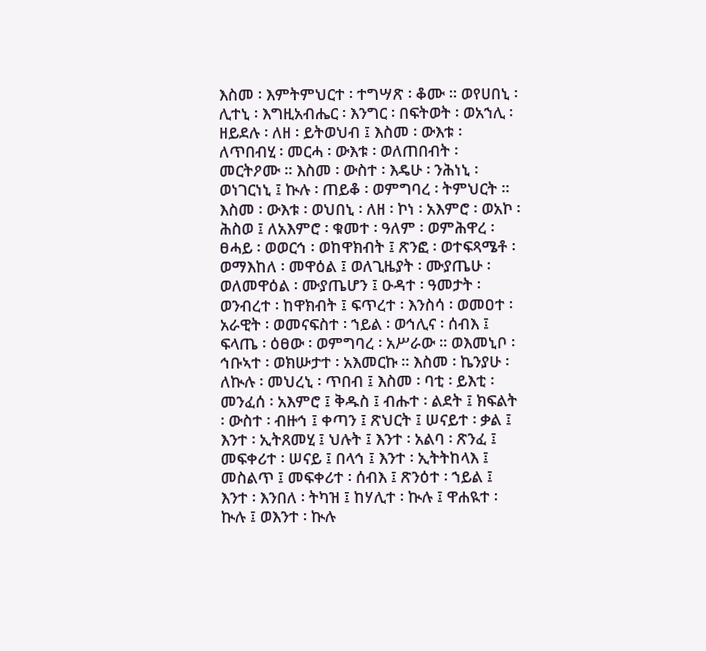እስመ ፡ እምትምህርተ ፡ ተግሣጽ ፡ ቆሙ ። ወየሀበኒ ፡ ሊተኒ ፡ እግዚአብሔር ፡ እንግር ፡ በፍትወት ፡ ወአኀሊ ፡ ዘይደሉ ፡ ለዘ ፡ ይትወህብ ፤ እስመ ፡ ውእቱ ፡ ለጥበብሂ ፡ መርሓ ፡ ውእቱ ፡ ወለጠበብት ፡ መርትዖሙ ። እስመ ፡ ውስተ ፡ እዴሁ ፡ ንሕነኒ ፡ ወነገርነኒ ፤ ኲሉ ፡ ጠይቆ ፡ ወምግባረ ፡ ትምህርት ። እስመ ፡ ውእቱ ፡ ወህበኒ ፡ ለዘ ፡ ኮነ ፡ አእምሮ ፡ ወአኮ ፡ ሕስወ ፤ ለአእምሮ ፡ ቁመተ ፡ ዓለም ፡ ወምሕዋረ ፡ ፀሓይ ፡ ወወርኅ ፡ ወከዋክብት ፤ ጽንፎ ፡ ወተፍጻሜቶ ፡ ወማእከለ ፡ መዋዕል ፤ ወለጊዜያት ፡ ሙያጤሁ ፡ ወለመዋዕል ፡ ሙያጤሆን ፤ ዑዳተ ፡ ዓመታት ፡ ወንብረተ ፡ ከዋክብት ፤ ፍጥረተ ፡ እንስሳ ፡ ወመዐተ ፡ አራዊት ፡ ወመናፍስተ ፡ ኀይል ፡ ወኅሊና ፡ ሰብእ ፤ ፍላጤ ፡ ዕፀው ፡ ወምግባረ ፡ አሥራው ። ወእመኒቦ ፡ ኅቡኣተ ፡ ወክሡታተ ፡ አእመርኩ ። እስመ ፡ ኬንያሁ ፡ ለኲሉ ፡ መህረኒ ፡ ጥበብ ፤ እስመ ፡ ባቲ ፡ ይእቲ ፡ መንፈሰ ፡ አእምሮ ፤ ቅዱስ ፤ ብሑተ ፡ ልደት ፤ ክፍልት ፡ ውስተ ፡ ብዙኅ ፤ ቀጣን ፤ ጽህርት ፤ ሠናይተ ፡ ቃል ፤ እንተ ፡ ኢትጸመሂ ፤ ህሉት ፤ እንተ ፡ አልባ ፡ ጽንፈ ፤ መፍቀሪተ ፡ ሠናይ ፤ በላኅ ፤ እንተ ፡ ኢትትከላእ ፤ መስልጥ ፤ መፍቀሪተ ፡ ሰብእ ፤ ጽንዕተ ፡ ኀይል ፤ እንተ ፡ እንበለ ፡ ትካዝ ፤ ከሃሊተ ፡ ኲሉ ፤ ዋሐዪተ ፡ ኲሉ ፤ ወእንተ ፡ ኲሉ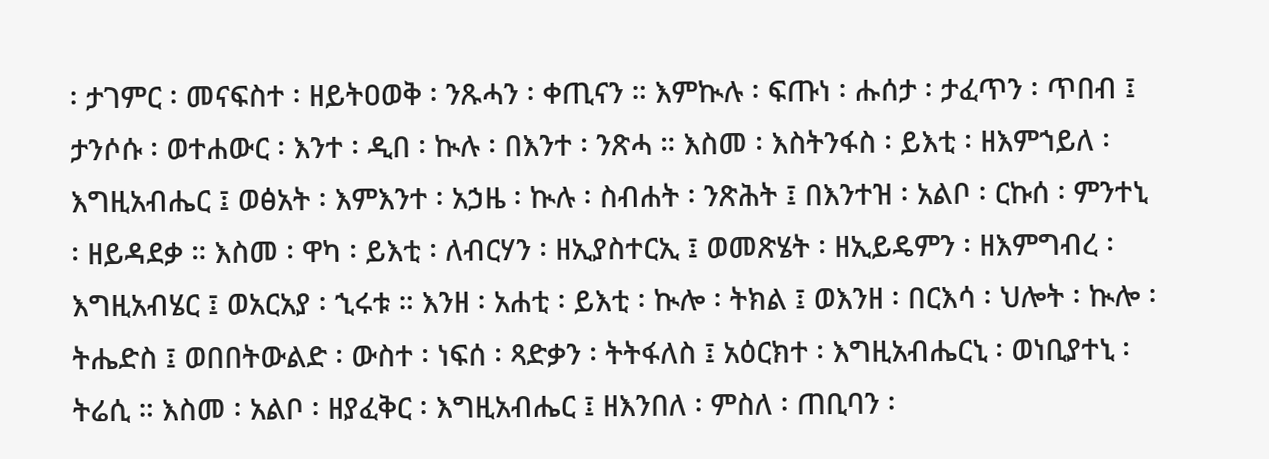፡ ታገምር ፡ መናፍስተ ፡ ዘይትዐወቅ ፡ ንጹሓን ፡ ቀጢናን ። እምኲሉ ፡ ፍጡነ ፡ ሑሰታ ፡ ታፈጥን ፡ ጥበብ ፤ ታንሶሱ ፡ ወተሐውር ፡ እንተ ፡ ዲበ ፡ ኲሉ ፡ በእንተ ፡ ንጽሓ ። እስመ ፡ እስትንፋስ ፡ ይእቲ ፡ ዘእምኀይለ ፡ እግዚአብሔር ፤ ወፅአት ፡ እምእንተ ፡ አኃዜ ፡ ኲሉ ፡ ስብሐት ፡ ንጽሕት ፤ በእንተዝ ፡ አልቦ ፡ ርኩሰ ፡ ምንተኒ ፡ ዘይዳደቃ ። እስመ ፡ ዋካ ፡ ይእቲ ፡ ለብርሃን ፡ ዘኢያስተርኢ ፤ ወመጽሄት ፡ ዘኢይዴምን ፡ ዘእምግብረ ፡ እግዚአብሄር ፤ ወአርአያ ፡ ኂሩቱ ። እንዘ ፡ አሐቲ ፡ ይእቲ ፡ ኲሎ ፡ ትክል ፤ ወእንዘ ፡ በርእሳ ፡ ህሎት ፡ ኲሎ ፡ ትሔድስ ፤ ወበበትውልድ ፡ ውስተ ፡ ነፍሰ ፡ ጻድቃን ፡ ትትፋለስ ፤ አዕርክተ ፡ እግዚአብሔርኒ ፡ ወነቢያተኒ ፡ ትሬሲ ። እስመ ፡ አልቦ ፡ ዘያፈቅር ፡ እግዚአብሔር ፤ ዘእንበለ ፡ ምስለ ፡ ጠቢባን ፡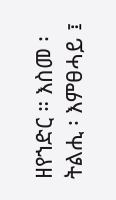ዘየኀድር ። እስመ ፡ ትልሒ ፡ እምፀሓይ ፤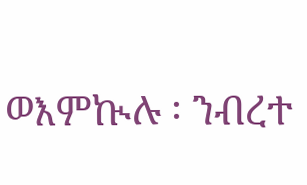ወእምኲሉ ፡ ንብረተ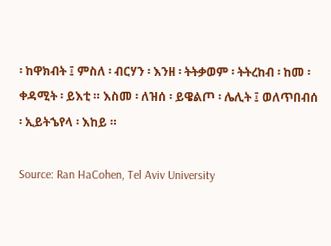፡ ከዋክብት ፤ ምስለ ፡ ብርሃን ፡ እንዘ ፡ ትትቃወም ፡ ትትረከብ ፡ ከመ ፡ ቀዳሚት ፡ ይእቲ ። እስመ ፡ ለዝሰ ፡ ይዌልጦ ፡ ሌሊት ፤ ወለጥበብሰ ፡ ኢይትኄየላ ፡ እከይ ።

Source: Ran HaCohen, Tel Aviv University